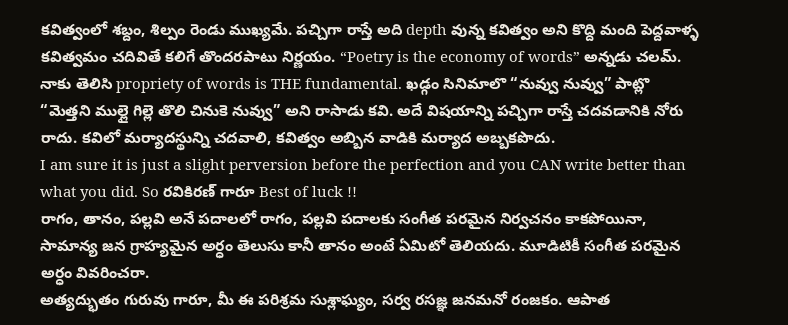కవిత్వంలో శబ్దం, శిల్పం రెండు ముఖ్యమే. పచ్చిగా రాస్తే అది depth వున్న కవిత్వం అని కొద్ది మంది పెద్దవాళ్ళ కవిత్వమం చదివితే కలిగే తొందరపాటు నిర్ణయం. “Poetry is the economy of words” అన్నడు చలమ్. నాకు తెలిసి propriety of words is THE fundamental. ఖడ్గం సినిమాలొ “నువ్వు నువ్వు” పాట్లొ “మెత్తని ముల్లై గిల్లె తొలి చినుకె నువ్వు” అని రాసాడు కవి. అదే విషయాన్ని పచ్చిగా రాస్తే చదవడానికి నోరు రాదు. కవిలో మర్యాదస్థున్ని చదవాలి, కవిత్వం అబ్బిన వాడికి మర్యాద అబ్బకపొదు.
I am sure it is just a slight perversion before the perfection and you CAN write better than what you did. So రవికిరణ్ గారూ Best of luck !!
రాగం, తానం, పల్లవి అనే పదాలలో రాగం, పల్లవి పదాలకు సంగీత పరమైన నిర్వచనం కాకపోయినా, సామాన్య జన గ్రాహ్యమైన అర్ధం తెలుసు కానీ తానం అంటే ఏమిటో తెలియదు. మూడిటికీ సంగీత పరమైన అర్ధం వివరించరా.
అత్యద్భుతం గురువు గారూ, మీ ఈ పరిశ్రమ సుశ్లాఘ్యం, సర్వ రసజ్ఞ జనమనో రంజకం. ఆపాత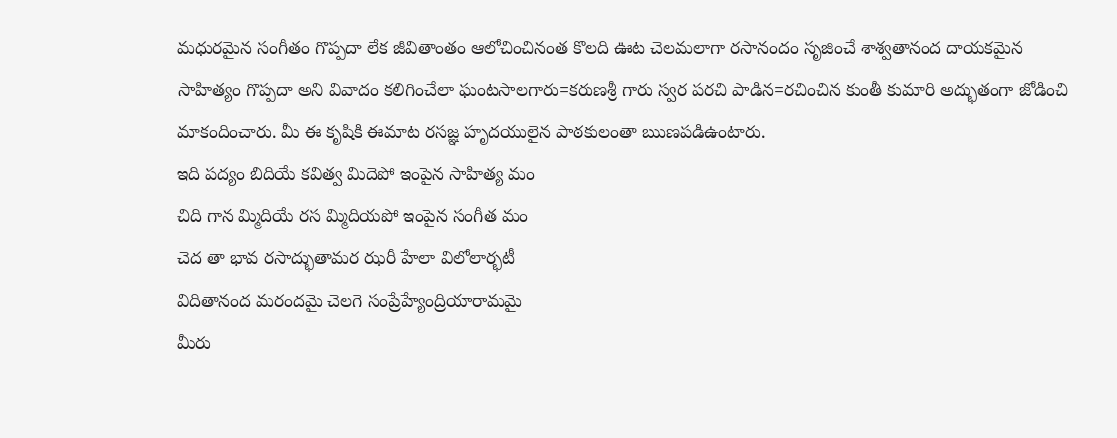మధురమైన సంగీతం గొప్పదా లేక జీవితాంతం ఆలోచించినంత కొలది ఊట చెలమలాగా రసానందం సృజించే శాశ్వతానంద దాయకమైన సాహిత్యం గొప్పదా అని వివాదం కలిగించేలా ఘంటసాలగారు=కరుణశ్రీ గారు స్వర పరచి పాడిన=రచించిన కుంతీ కుమారి అద్భుతంగా జోడించి మాకందించారు. మీ ఈ కృషికి ఈమాట రసజ్ఞ హృదయులైన పాఠకులంతా ఋణపడిఉంటారు.
ఇది పద్యం బిదియే కవిత్వ మిదెపో ఇంపైన సాహిత్య మం
చిది గాన మ్మిదియే రస మ్మిదియపో ఇంపైన సంగీత మం
చెద తా భావ రసాద్భుతామర ఝరీ హేలా విలోలార్భటీ
విదితానంద మరందమై చెలగె సంప్రేహ్యేంద్రియారామమై
మీరు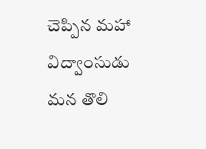చెప్పిన మహా విద్వాంసుడు మన తొలి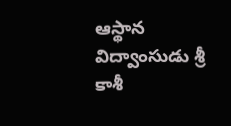ఆస్థాన విద్వాంసుడు శ్రీ కాశీ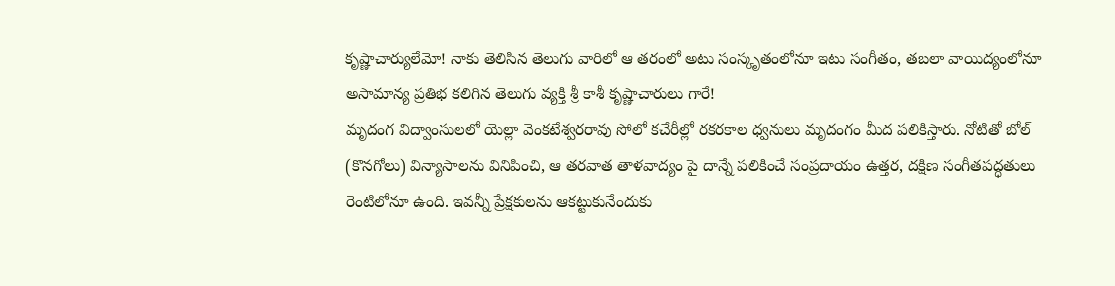కృష్ణాచార్యులేమో! నాకు తెలిసిన తెలుగు వారిలో ఆ తరంలో అటు సంస్కృతంలోనూ ఇటు సంగీతం, తబలా వాయిద్యంలోనూ అసామాన్య ప్రతిభ కలిగిన తెలుగు వ్యక్తి శ్రీ కాశీ కృష్ణాచారులు గారే!
మృదంగ విద్వాంసులలో యెల్లా వెంకటేశ్వరరావు సోలో కచేరీల్లో రకరకాల ధ్వనులు మృదంగం మీద పలికిస్తారు. నోటితో బోల్ (కొనగోలు) విన్యాసాలను వినిపించి, ఆ తరవాత తాళవాద్యం పై దాన్నే పలికించే సంప్రదాయం ఉత్తర, దక్షిణ సంగీతపద్ధతులు రెంటిలోనూ ఉంది. ఇవన్నీ ప్రేక్షకులను ఆకట్టుకునేందుకు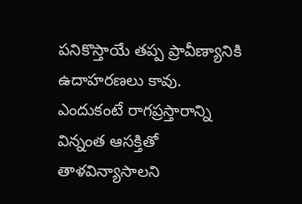పనికొస్తాయే తప్ప ప్రావీణ్యానికి ఉదాహరణలు కావు. ఎందుకంటే రాగప్రస్తారాన్ని విన్నంత ఆసక్తితో తాళవిన్యాసాలని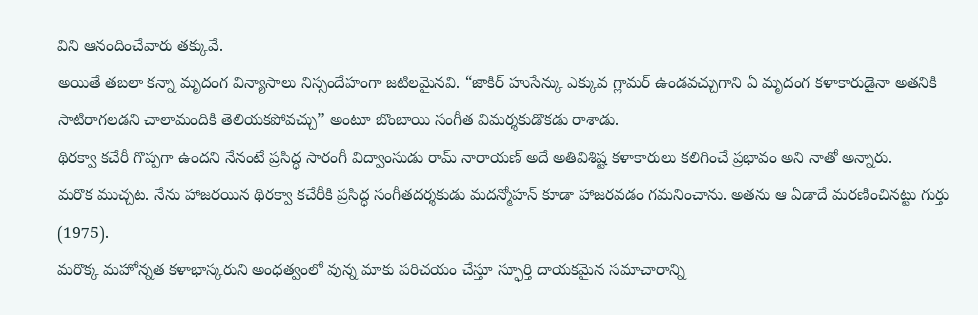విని ఆనందించేవారు తక్కువే.
అయితే తబలా కన్నా మృదంగ విన్యాసాలు నిస్సందేహంగా జటిలమైనవి. “జాకిర్ హుసేన్కు ఎక్కువ గ్లామర్ ఉండవచ్చుగాని ఏ మృదంగ కళాకారుడైనా అతనికి సాటిరాగలడని చాలామందికి తెలియకపోవచ్చు” అంటూ బొంబాయి సంగీత విమర్శకుడొకడు రాశాడు.
థిరక్వా కచేరీ గొప్పగా ఉందని నేనంటే ప్రసిద్ధ సారంగీ విద్వాంసుడు రామ్ నారాయణ్ అదే అతివిశిష్ట కళాకారులు కలిగించే ప్రభావం అని నాతో అన్నారు.
మరొక ముచ్చట. నేను హాజరయిన థిరక్వా కచేరీకి ప్రసిద్ధ సంగీతదర్శకుడు మదన్మోహన్ కూడా హాజరవడం గమనించాను. అతను ఆ ఏడాదే మరణించినట్టు గుర్తు (1975).
మరొక్క మహోన్నత కళాభాస్కరుని అంధత్వంలో వున్న మాకు పరిచయం చేస్తూ స్ఫూర్తి దాయకమైన సమాచారాన్ని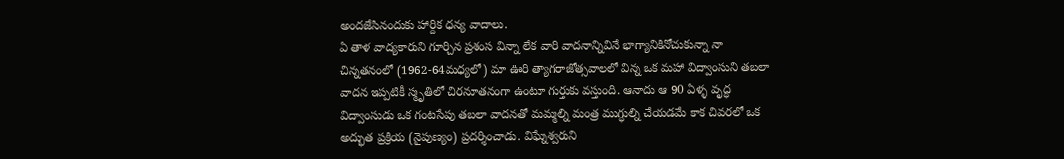అందజేసినందుకు హార్దిక ధన్య వాదాలు.
ఏ తాళ వాద్యకారుని గూర్చిన ప్రశంస విన్నా లేక వారి వాదనాన్నివినే భాగ్యానికినోచుకున్నా నా చిన్నతనంలో (1962-64మధ్యలో) మా ఊరి త్యాగరాజోత్సవాలలో విన్న ఒక మహా విద్వాంసుని తబలా వాదన ఇప్పటికీ స్మృతిలో చిరనూతనంగా ఉంటూ గుర్తుకు వస్తుంది. ఆనాదు ఆ 90 ఏళ్ళ వృద్ధ విద్వాంసుడు ఒక గంటసేపు తబలా వాదనతో మమ్మల్ని మంత్ర ముగ్ధుల్ని చేయడమే కాక చివరలో ఒక అద్భుత ప్రక్రియ (నైపుణ్యం) ప్రదర్శించాడు. విఘ్నేశ్వరుని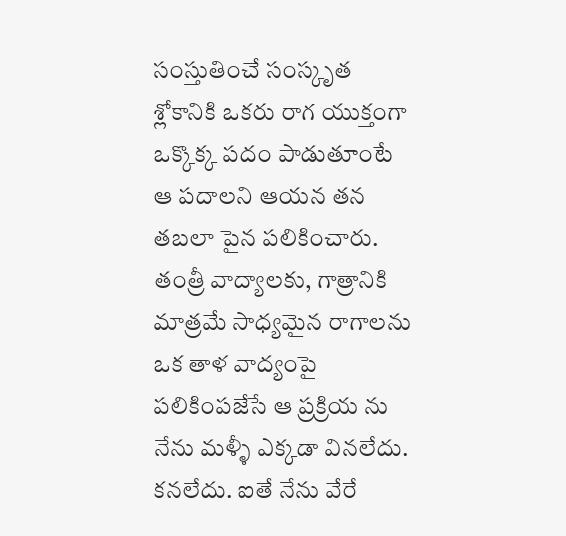సంస్తుతించే సంస్కృత శ్లోకానికి ఒకరు రాగ యుక్తంగా ఒక్కొక్క పదం పాడుతూంటే ఆ పదాలని ఆయన తన తబలా పైన పలికించారు. తంత్రీ వాద్యాలకు, గాత్రానికి మాత్రమే సాధ్యమైన రాగాలను ఒక తాళ వాద్యంపై పలికింపజేసే ఆ ప్రక్రియ ను నేను మళ్ళీ ఎక్కడా వినలేదు. కనలేదు. ఐతే నేను వేరే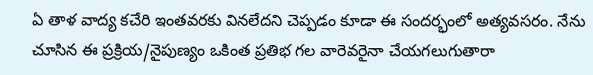ఏ తాళ వాద్య కచేరి ఇంతవరకు వినలేదని చెప్పడం కూడా ఈ సందర్భంలో అత్యవసరం. నేను చూసిన ఈ ప్రక్రియ/నైపుణ్యం ఒకింత ప్రతిభ గల వారెవరైనా చేయగలుగుతారా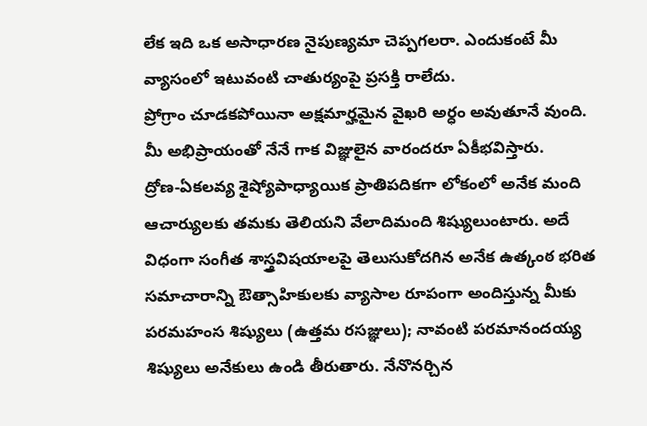లేక ఇది ఒక అసాధారణ నైపుణ్యమా చెప్పగలరా. ఎందుకంటే మీ వ్యాసంలో ఇటువంటి చాతుర్యంపై ప్రసక్తి రాలేదు.
ప్రోగ్రాం చూడకపోయినా అక్షమార్హమైన వైఖరి అర్ధం అవుతూనే వుంది. మీ అభిప్రాయంతో నేనే గాక విజ్ఞులైన వారందరూ ఏకీభవిస్తారు.
ద్రోణ-ఏకలవ్య శైష్యోపాధ్యాయిక ప్రాతిపదికగా లోకంలో అనేక మంది ఆచార్యులకు తమకు తెలియని వేలాదిమంది శిష్యులుంటారు. అదే విధంగా సంగీత శాస్త్రవిషయాలపై తెలుసుకోదగిన అనేక ఉత్కంఠ భరిత సమాచారాన్ని ఔత్సాహికులకు వ్యాసాల రూపంగా అందిస్తున్న మీకు పరమహంస శిష్యులు (ఉత్తమ రసజ్ఞులు); నావంటి పరమానందయ్య శిష్యులు అనేకులు ఉండి తీరుతారు. నేనొనర్చిన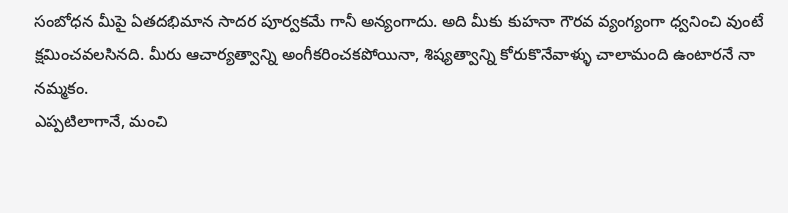సంబోధన మీపై ఏతదభిమాన సాదర పూర్వకమే గానీ అన్యంగాదు. అది మీకు కుహనా గౌరవ వ్యంగ్యంగా ధ్వనించి వుంటే క్షమించవలసినది. మీరు ఆచార్యత్వాన్ని అంగీకరించకపోయినా, శిష్యత్వాన్ని కోరుకొనేవాళ్ళు చాలామంది ఉంటారనే నా నమ్మకం.
ఎప్పటిలాగానే, మంచి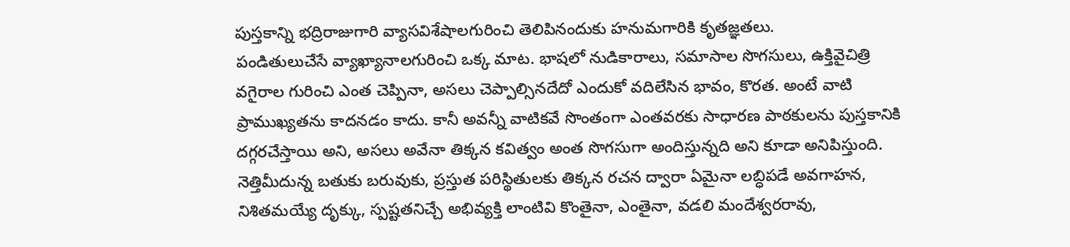పుస్తకాన్ని భద్రిరాజుగారి వ్యాసవిశేషాలగురించి తెలిపినందుకు హనుమగారికి కృతజ్ఞతలు.
పండితులుచేసే వ్యాఖ్యానాలగురించి ఒక్క మాట. భాషలో నుడికారాలు, సమాసాల సొగసులు, ఉక్తివైచిత్రి వగైరాల గురించి ఎంత చెప్పినా, అసలు చెప్పాల్సినదేదో ఎందుకో వదిలేసిన భావం, కొరత. అంటే వాటి ప్రాముఖ్యతను కాదనడం కాదు. కానీ అవన్నీ వాటికవే సొంతంగా ఎంతవరకు సాధారణ పాఠకులను పుస్తకానికి దగ్గరచేస్తాయి అని, అసలు అవేనా తిక్కన కవిత్వం అంత సొగసుగా అందిస్తున్నది అని కూడా అనిపిస్తుంది.
నెత్తిమీదున్న బతుకు బరువుకు, ప్రస్తుత పరిస్థితులకు తిక్కన రచన ద్వారా ఏమైనా లబ్ధిపడే అవగాహన, నిశితమయ్యే దృక్కు, స్పష్టతనిచ్చే అభివ్యక్తి లాంటివి కొంతైనా, ఎంతైనా, వడలి మందేశ్వరరావు,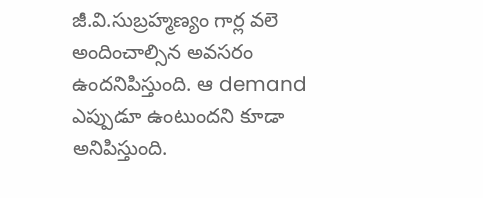జీ.వి.సుబ్రహ్మణ్యం గార్ల వలె అందించాల్సిన అవసరం ఉందనిపిస్తుంది. ఆ demand ఎప్పుడూ ఉంటుందని కూడా అనిపిస్తుంది.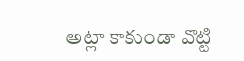అట్లా కాకుండా వొట్టి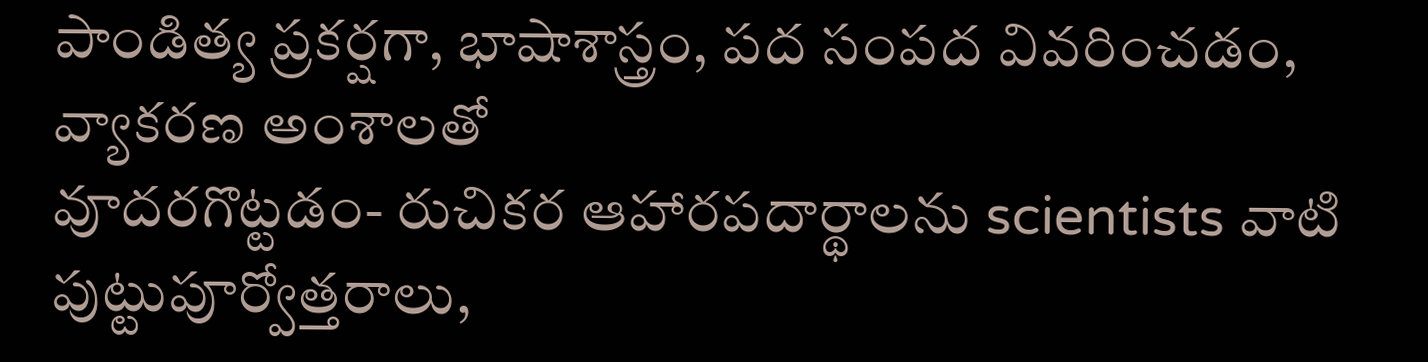పాండిత్య ప్రకర్షగా, భాషాశాస్త్రం, పద సంపద వివరించడం, వ్యాకరణ అంశాలతో
వూదరగొట్టడం- రుచికర ఆహారపదార్థాలను scientists వాటి పుట్టుపూర్వోత్తరాలు,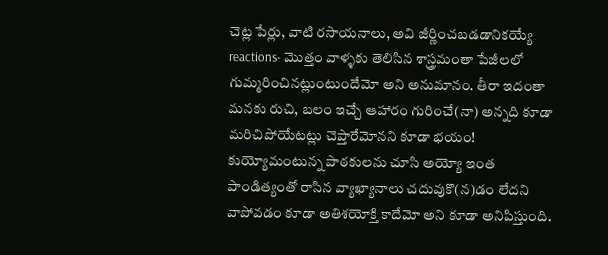చెట్ల పేర్లు, వాటి రసాయనాలు, అవి జీర్ణించబడడానికయ్యే reactions- మొత్తం వాళ్ళకు తెలిసిన శాస్త్రమంతా పేజీలలో గుమ్మరించినట్లుంటుందేమో అని అనుమానం. తీరా ఇదంతా మనకు రుచి, బలం ఇచ్చే ఆహారం గురించే(నా) అన్నది కూడా మరిచిపోయేటట్లు చెప్తారేమోనని కూడా భయం! కుయ్యోమంటున్న పాఠకులను చూసి అయ్యో ఇంత పాండిత్యంతో రాసిన వ్యాఖ్యానాలు చదువుకొ(న)డం లేదని వాపోవడం కూడా అతిశయోక్తి కాదేమో అని కూడా అనిపిస్తుంది.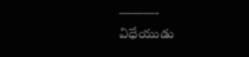———-
విధేయుడు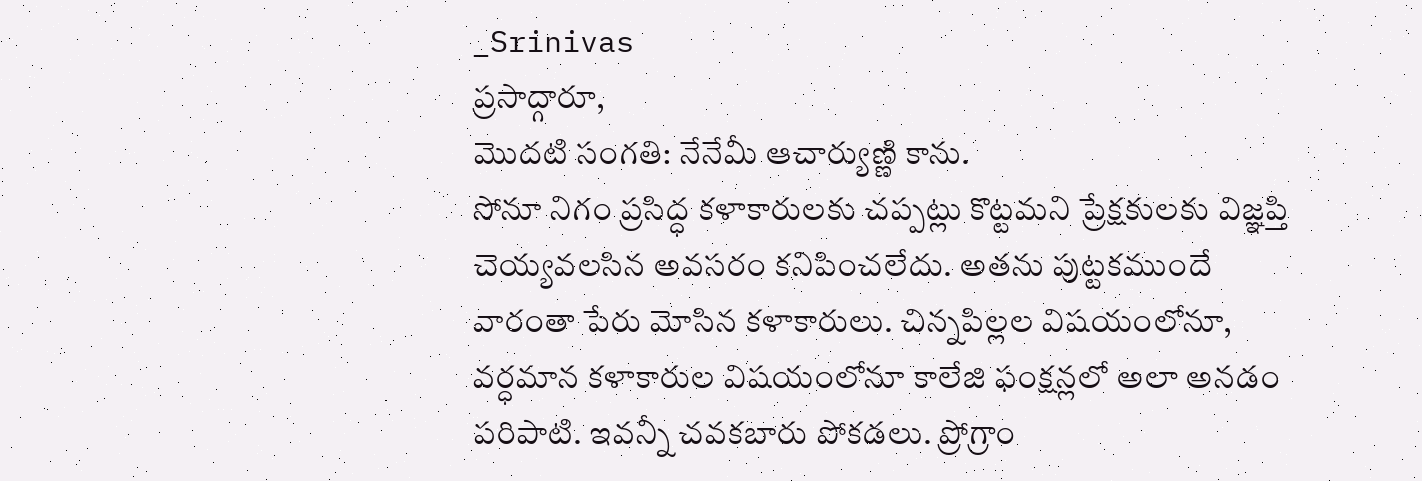_Srinivas
ప్రసాద్గారూ,
మొదటి సంగతి: నేనేమీ ఆచార్యుణ్ణి కాను.
సోనూ నిగం ప్రసిద్ధ కళాకారులకు చప్పట్లు కొట్టమని ప్రేక్షకులకు విజ్ఞప్తి చెయ్యవలసిన అవసరం కనిపించలేదు. అతను పుట్టకముందే వారంతా పేరు మోసిన కళాకారులు. చిన్నపిల్లల విషయంలోనూ, వర్ధమాన కళాకారుల విషయంలోనూ కాలేజి ఫంక్షన్లలో అలా అనడం పరిపాటి. ఇవన్నీ చవకబారు పోకడలు. ప్రోగ్రాం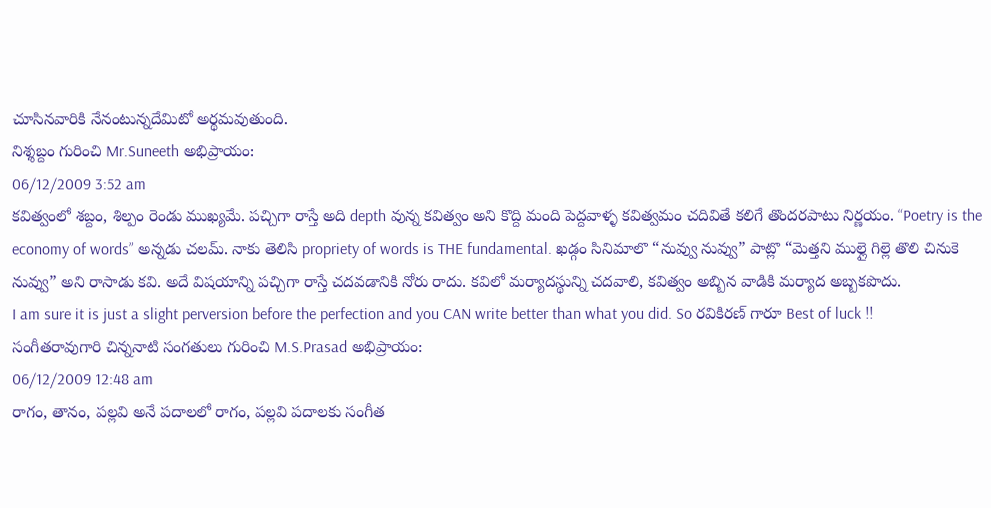చూసినవారికి నేనంటున్నదేమిటో అర్థమవుతుంది.
నిశ్శబ్దం గురించి Mr.Suneeth అభిప్రాయం:
06/12/2009 3:52 am
కవిత్వంలో శబ్దం, శిల్పం రెండు ముఖ్యమే. పచ్చిగా రాస్తే అది depth వున్న కవిత్వం అని కొద్ది మంది పెద్దవాళ్ళ కవిత్వమం చదివితే కలిగే తొందరపాటు నిర్ణయం. “Poetry is the economy of words” అన్నడు చలమ్. నాకు తెలిసి propriety of words is THE fundamental. ఖడ్గం సినిమాలొ “నువ్వు నువ్వు” పాట్లొ “మెత్తని ముల్లై గిల్లె తొలి చినుకె నువ్వు” అని రాసాడు కవి. అదే విషయాన్ని పచ్చిగా రాస్తే చదవడానికి నోరు రాదు. కవిలో మర్యాదస్థున్ని చదవాలి, కవిత్వం అబ్బిన వాడికి మర్యాద అబ్బకపొదు.
I am sure it is just a slight perversion before the perfection and you CAN write better than what you did. So రవికిరణ్ గారూ Best of luck !!
సంగీతరావుగారి చిన్ననాటి సంగతులు గురించి M.S.Prasad అభిప్రాయం:
06/12/2009 12:48 am
రాగం, తానం, పల్లవి అనే పదాలలో రాగం, పల్లవి పదాలకు సంగీత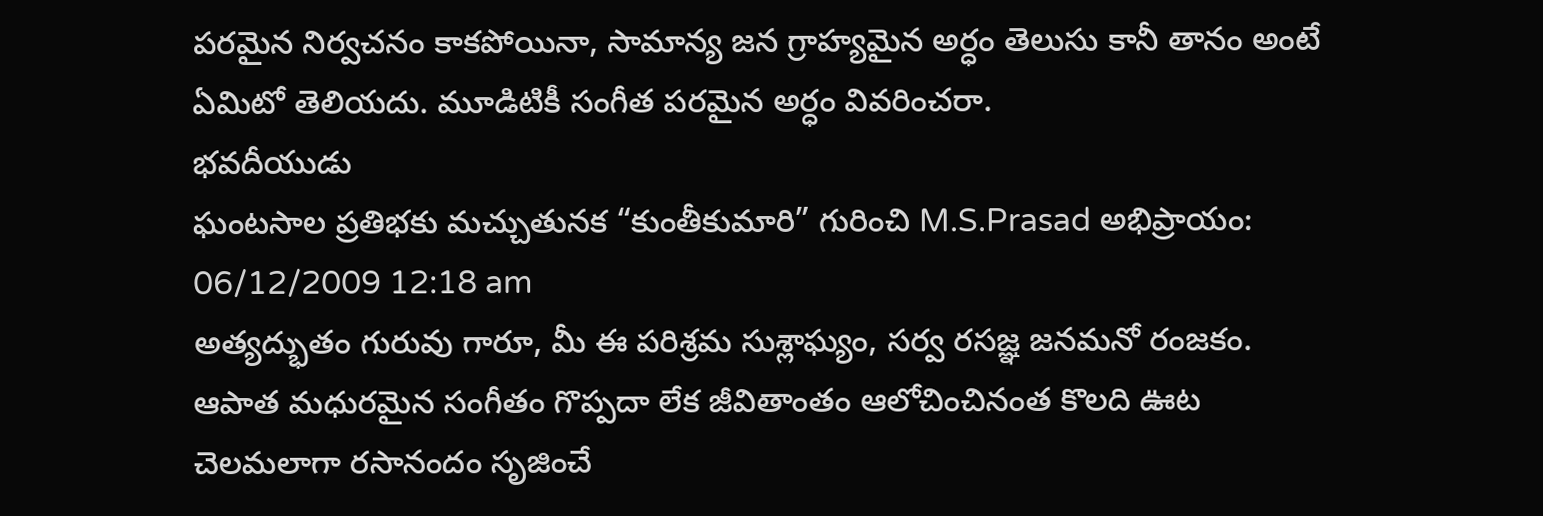పరమైన నిర్వచనం కాకపోయినా, సామాన్య జన గ్రాహ్యమైన అర్ధం తెలుసు కానీ తానం అంటే ఏమిటో తెలియదు. మూడిటికీ సంగీత పరమైన అర్ధం వివరించరా.
భవదీయుడు
ఘంటసాల ప్రతిభకు మచ్చుతునక “కుంతీకుమారి” గురించి M.S.Prasad అభిప్రాయం:
06/12/2009 12:18 am
అత్యద్భుతం గురువు గారూ, మీ ఈ పరిశ్రమ సుశ్లాఘ్యం, సర్వ రసజ్ఞ జనమనో రంజకం. ఆపాత మధురమైన సంగీతం గొప్పదా లేక జీవితాంతం ఆలోచించినంత కొలది ఊట చెలమలాగా రసానందం సృజించే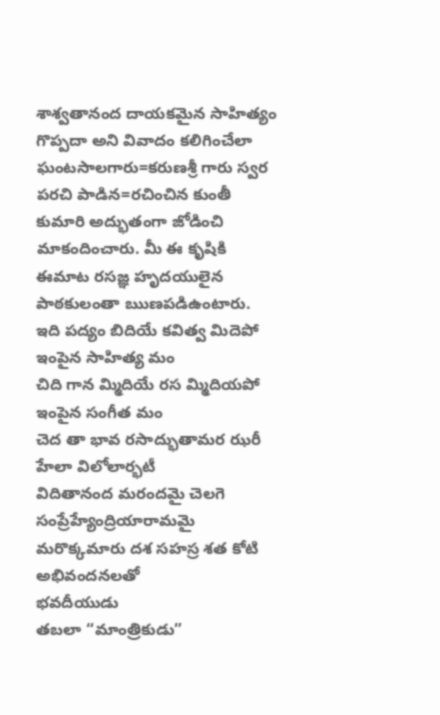శాశ్వతానంద దాయకమైన సాహిత్యం గొప్పదా అని వివాదం కలిగించేలా ఘంటసాలగారు=కరుణశ్రీ గారు స్వర పరచి పాడిన=రచించిన కుంతీ కుమారి అద్భుతంగా జోడించి మాకందించారు. మీ ఈ కృషికి ఈమాట రసజ్ఞ హృదయులైన పాఠకులంతా ఋణపడిఉంటారు.
ఇది పద్యం బిదియే కవిత్వ మిదెపో ఇంపైన సాహిత్య మం
చిది గాన మ్మిదియే రస మ్మిదియపో ఇంపైన సంగీత మం
చెద తా భావ రసాద్భుతామర ఝరీ హేలా విలోలార్భటీ
విదితానంద మరందమై చెలగె సంప్రేహ్యేంద్రియారామమై
మరొక్కమారు దశ సహస్ర శత కోటి అభివందనలతో
భవదీయుడు
తబలా “మాంత్రికుడు”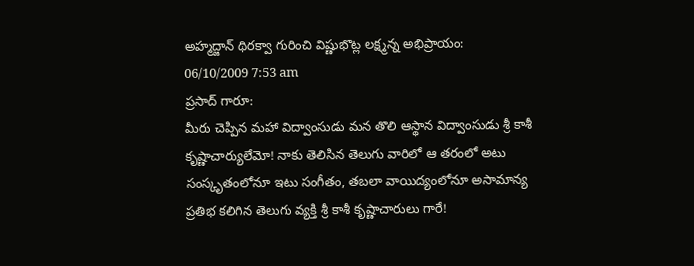అహ్మద్జాన్ థిరక్వా గురించి విష్ణుభొట్ల లక్ష్మన్న అభిప్రాయం:
06/10/2009 7:53 am
ప్రసాద్ గారూ:
మీరు చెప్పిన మహా విద్వాంసుడు మన తొలి ఆస్థాన విద్వాంసుడు శ్రీ కాశీ కృష్ణాచార్యులేమో! నాకు తెలిసిన తెలుగు వారిలో ఆ తరంలో అటు సంస్కృతంలోనూ ఇటు సంగీతం, తబలా వాయిద్యంలోనూ అసామాన్య ప్రతిభ కలిగిన తెలుగు వ్యక్తి శ్రీ కాశీ కృష్ణాచారులు గారే!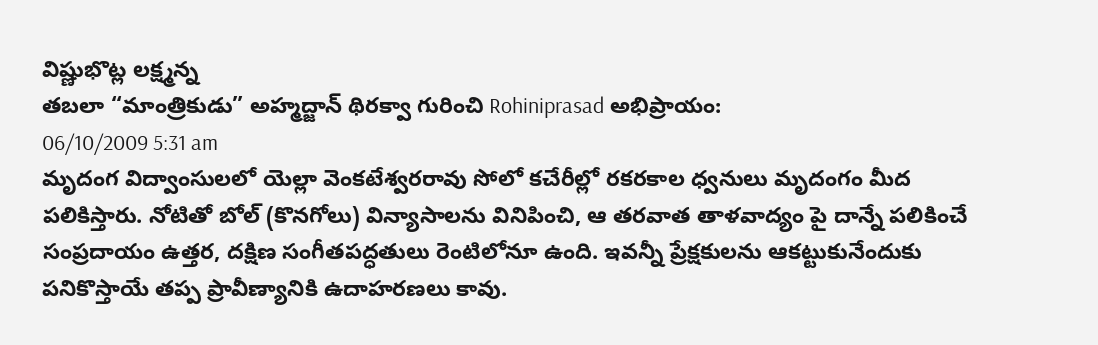విష్ణుభొట్ల లక్ష్మన్న
తబలా “మాంత్రికుడు” అహ్మద్జాన్ థిరక్వా గురించి Rohiniprasad అభిప్రాయం:
06/10/2009 5:31 am
మృదంగ విద్వాంసులలో యెల్లా వెంకటేశ్వరరావు సోలో కచేరీల్లో రకరకాల ధ్వనులు మృదంగం మీద పలికిస్తారు. నోటితో బోల్ (కొనగోలు) విన్యాసాలను వినిపించి, ఆ తరవాత తాళవాద్యం పై దాన్నే పలికించే సంప్రదాయం ఉత్తర, దక్షిణ సంగీతపద్ధతులు రెంటిలోనూ ఉంది. ఇవన్నీ ప్రేక్షకులను ఆకట్టుకునేందుకు పనికొస్తాయే తప్ప ప్రావీణ్యానికి ఉదాహరణలు కావు.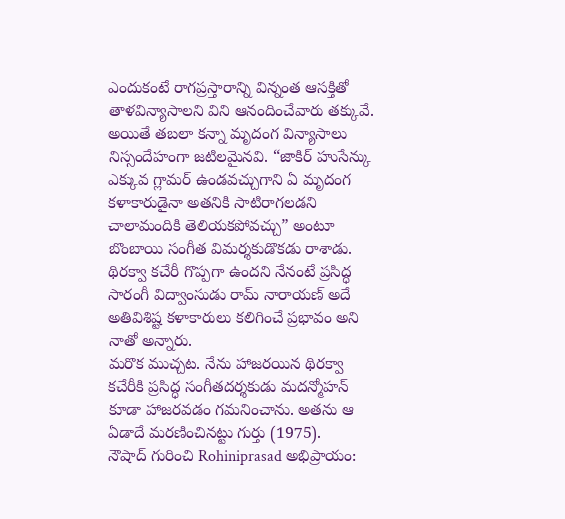ఎందుకంటే రాగప్రస్తారాన్ని విన్నంత ఆసక్తితో తాళవిన్యాసాలని విని ఆనందించేవారు తక్కువే.
అయితే తబలా కన్నా మృదంగ విన్యాసాలు నిస్సందేహంగా జటిలమైనవి. “జాకిర్ హుసేన్కు ఎక్కువ గ్లామర్ ఉండవచ్చుగాని ఏ మృదంగ కళాకారుడైనా అతనికి సాటిరాగలడని చాలామందికి తెలియకపోవచ్చు” అంటూ బొంబాయి సంగీత విమర్శకుడొకడు రాశాడు.
థిరక్వా కచేరీ గొప్పగా ఉందని నేనంటే ప్రసిద్ధ సారంగీ విద్వాంసుడు రామ్ నారాయణ్ అదే అతివిశిష్ట కళాకారులు కలిగించే ప్రభావం అని నాతో అన్నారు.
మరొక ముచ్చట. నేను హాజరయిన థిరక్వా కచేరీకి ప్రసిద్ధ సంగీతదర్శకుడు మదన్మోహన్ కూడా హాజరవడం గమనించాను. అతను ఆ ఏడాదే మరణించినట్టు గుర్తు (1975).
నౌషాద్ గురించి Rohiniprasad అభిప్రాయం: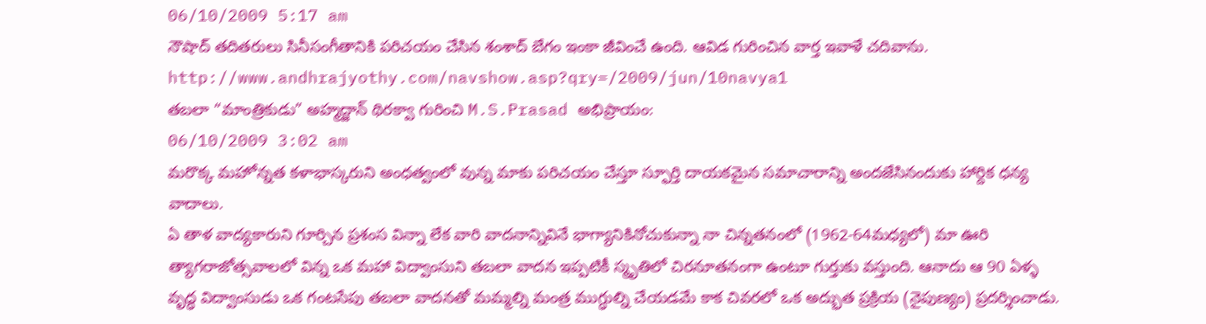06/10/2009 5:17 am
నౌషాద్ తదితరులు సినీసంగీతానికి పరిచయం చేసిన శంశాద్ బేగం ఇంకా జీవించే ఉంది. ఆవిడ గురించిన వార్త ఇవాళే చదివాను.
http://www.andhrajyothy.com/navshow.asp?qry=/2009/jun/10navya1
తబలా “మాంత్రికుడు” అహ్మద్జాన్ థిరక్వా గురించి M.S.Prasad అభిప్రాయం:
06/10/2009 3:02 am
మరొక్క మహోన్నత కళాభాస్కరుని అంధత్వంలో వున్న మాకు పరిచయం చేస్తూ స్ఫూర్తి దాయకమైన సమాచారాన్ని అందజేసినందుకు హార్దిక ధన్య వాదాలు.
ఏ తాళ వాద్యకారుని గూర్చిన ప్రశంస విన్నా లేక వారి వాదనాన్నివినే భాగ్యానికినోచుకున్నా నా చిన్నతనంలో (1962-64మధ్యలో) మా ఊరి త్యాగరాజోత్సవాలలో విన్న ఒక మహా విద్వాంసుని తబలా వాదన ఇప్పటికీ స్మృతిలో చిరనూతనంగా ఉంటూ గుర్తుకు వస్తుంది. ఆనాదు ఆ 90 ఏళ్ళ వృద్ధ విద్వాంసుడు ఒక గంటసేపు తబలా వాదనతో మమ్మల్ని మంత్ర ముగ్ధుల్ని చేయడమే కాక చివరలో ఒక అద్భుత ప్రక్రియ (నైపుణ్యం) ప్రదర్శించాడు.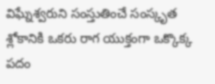విఘ్నేశ్వరుని సంస్తుతించే సంస్కృత శ్లోకానికి ఒకరు రాగ యుక్తంగా ఒక్కొక్క పదం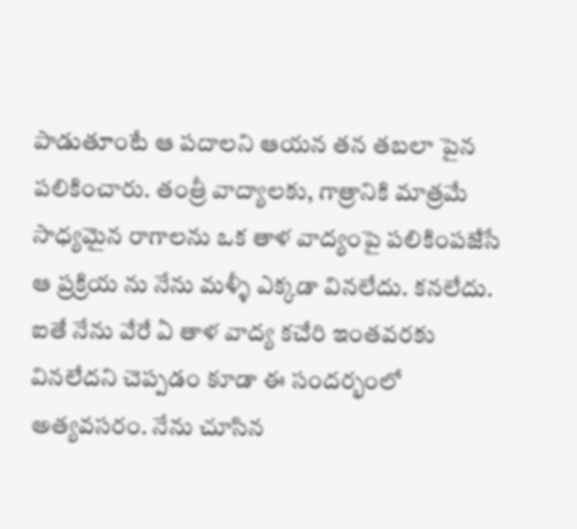పాడుతూంటే ఆ పదాలని ఆయన తన తబలా పైన పలికించారు. తంత్రీ వాద్యాలకు, గాత్రానికి మాత్రమే సాధ్యమైన రాగాలను ఒక తాళ వాద్యంపై పలికింపజేసే ఆ ప్రక్రియ ను నేను మళ్ళీ ఎక్కడా వినలేదు. కనలేదు. ఐతే నేను వేరే ఏ తాళ వాద్య కచేరి ఇంతవరకు వినలేదని చెప్పడం కూడా ఈ సందర్భంలో అత్యవసరం. నేను చూసిన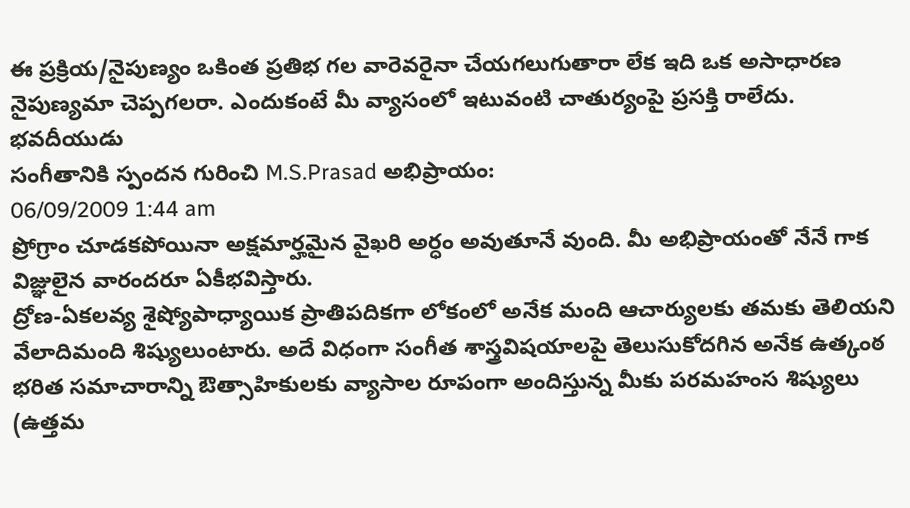ఈ ప్రక్రియ/నైపుణ్యం ఒకింత ప్రతిభ గల వారెవరైనా చేయగలుగుతారా లేక ఇది ఒక అసాధారణ నైపుణ్యమా చెప్పగలరా. ఎందుకంటే మీ వ్యాసంలో ఇటువంటి చాతుర్యంపై ప్రసక్తి రాలేదు.
భవదీయుడు
సంగీతానికి స్పందన గురించి M.S.Prasad అభిప్రాయం:
06/09/2009 1:44 am
ప్రోగ్రాం చూడకపోయినా అక్షమార్హమైన వైఖరి అర్ధం అవుతూనే వుంది. మీ అభిప్రాయంతో నేనే గాక విజ్ఞులైన వారందరూ ఏకీభవిస్తారు.
ద్రోణ-ఏకలవ్య శైష్యోపాధ్యాయిక ప్రాతిపదికగా లోకంలో అనేక మంది ఆచార్యులకు తమకు తెలియని వేలాదిమంది శిష్యులుంటారు. అదే విధంగా సంగీత శాస్త్రవిషయాలపై తెలుసుకోదగిన అనేక ఉత్కంఠ భరిత సమాచారాన్ని ఔత్సాహికులకు వ్యాసాల రూపంగా అందిస్తున్న మీకు పరమహంస శిష్యులు (ఉత్తమ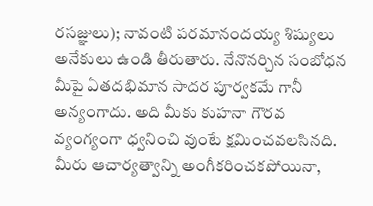రసజ్ఞులు); నావంటి పరమానందయ్య శిష్యులు అనేకులు ఉండి తీరుతారు. నేనొనర్చిన సంబోధన మీపై ఏతదభిమాన సాదర పూర్వకమే గానీ అన్యంగాదు. అది మీకు కుహనా గౌరవ వ్యంగ్యంగా ధ్వనించి వుంటే క్షమించవలసినది. మీరు ఆచార్యత్వాన్ని అంగీకరించకపోయినా,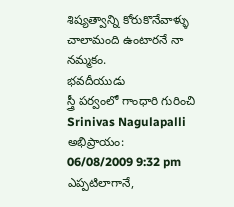శిష్యత్వాన్ని కోరుకొనేవాళ్ళు చాలామంది ఉంటారనే నా నమ్మకం.
భవదీయుడు
స్త్రీ పర్వంలో గాంధారి గురించి Srinivas Nagulapalli అభిప్రాయం:
06/08/2009 9:32 pm
ఎప్పటిలాగానే,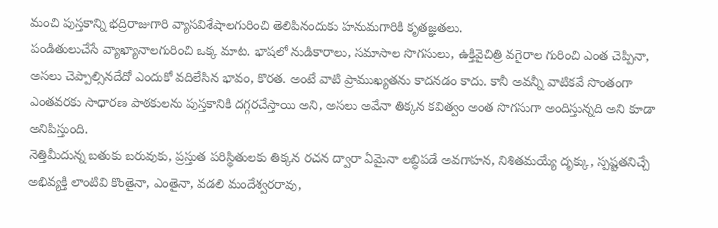మంచి పుస్తకాన్ని భద్రిరాజుగారి వ్యాసవిశేషాలగురించి తెలిపినందుకు హనుమగారికి కృతజ్ఞతలు.
పండితులుచేసే వ్యాఖ్యానాలగురించి ఒక్క మాట. భాషలో నుడికారాలు, సమాసాల సొగసులు, ఉక్తివైచిత్రి వగైరాల గురించి ఎంత చెప్పినా, అసలు చెప్పాల్సినదేదో ఎందుకో వదిలేసిన భావం, కొరత. అంటే వాటి ప్రాముఖ్యతను కాదనడం కాదు. కానీ అవన్నీ వాటికవే సొంతంగా ఎంతవరకు సాధారణ పాఠకులను పుస్తకానికి దగ్గరచేస్తాయి అని, అసలు అవేనా తిక్కన కవిత్వం అంత సొగసుగా అందిస్తున్నది అని కూడా అనిపిస్తుంది.
నెత్తిమీదున్న బతుకు బరువుకు, ప్రస్తుత పరిస్థితులకు తిక్కన రచన ద్వారా ఏమైనా లబ్ధిపడే అవగాహన, నిశితమయ్యే దృక్కు, స్పష్టతనిచ్చే అభివ్యక్తి లాంటివి కొంతైనా, ఎంతైనా, వడలి మందేశ్వరరావు,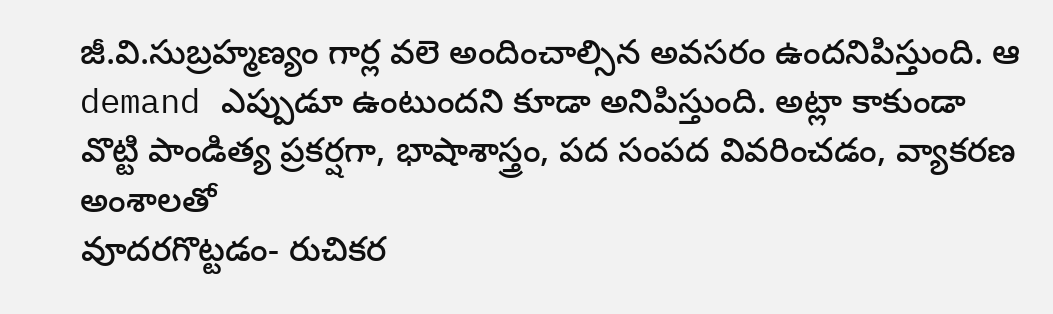జీ.వి.సుబ్రహ్మణ్యం గార్ల వలె అందించాల్సిన అవసరం ఉందనిపిస్తుంది. ఆ demand ఎప్పుడూ ఉంటుందని కూడా అనిపిస్తుంది. అట్లా కాకుండా వొట్టి పాండిత్య ప్రకర్షగా, భాషాశాస్త్రం, పద సంపద వివరించడం, వ్యాకరణ అంశాలతో
వూదరగొట్టడం- రుచికర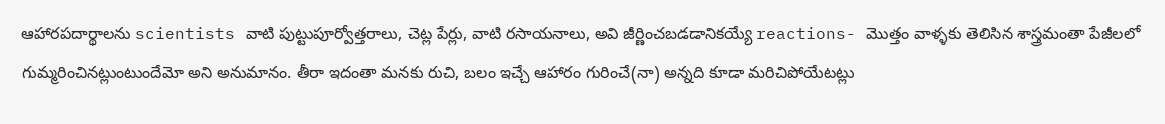ఆహారపదార్థాలను scientists వాటి పుట్టుపూర్వోత్తరాలు, చెట్ల పేర్లు, వాటి రసాయనాలు, అవి జీర్ణించబడడానికయ్యే reactions- మొత్తం వాళ్ళకు తెలిసిన శాస్త్రమంతా పేజీలలో గుమ్మరించినట్లుంటుందేమో అని అనుమానం. తీరా ఇదంతా మనకు రుచి, బలం ఇచ్చే ఆహారం గురించే(నా) అన్నది కూడా మరిచిపోయేటట్లు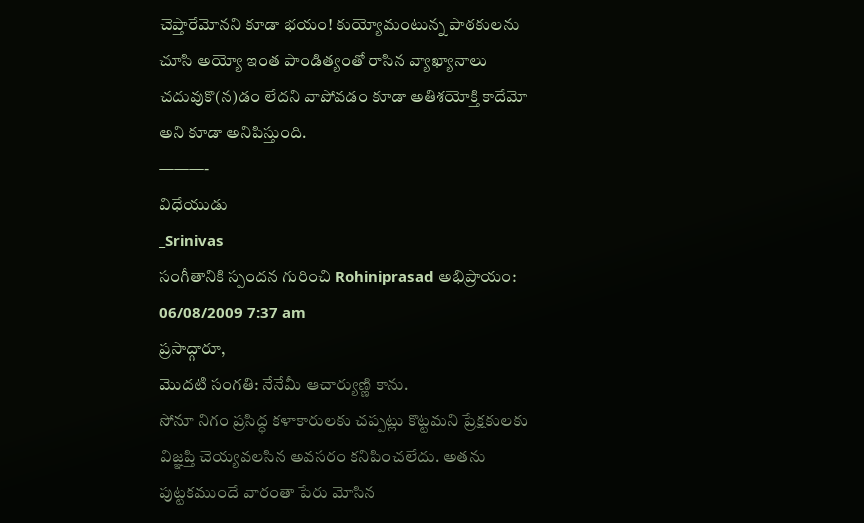చెప్తారేమోనని కూడా భయం! కుయ్యోమంటున్న పాఠకులను చూసి అయ్యో ఇంత పాండిత్యంతో రాసిన వ్యాఖ్యానాలు చదువుకొ(న)డం లేదని వాపోవడం కూడా అతిశయోక్తి కాదేమో అని కూడా అనిపిస్తుంది.
———-
విధేయుడు
_Srinivas
సంగీతానికి స్పందన గురించి Rohiniprasad అభిప్రాయం:
06/08/2009 7:37 am
ప్రసాద్గారూ,
మొదటి సంగతి: నేనేమీ ఆచార్యుణ్ణి కాను.
సోనూ నిగం ప్రసిద్ధ కళాకారులకు చప్పట్లు కొట్టమని ప్రేక్షకులకు విజ్ఞప్తి చెయ్యవలసిన అవసరం కనిపించలేదు. అతను పుట్టకముందే వారంతా పేరు మోసిన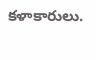కళాకారులు.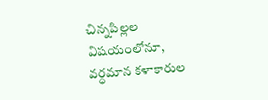చిన్నపిల్లల విషయంలోనూ, వర్ధమాన కళాకారుల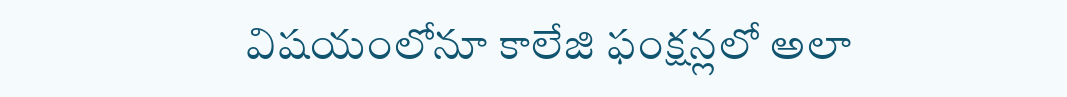విషయంలోనూ కాలేజి ఫంక్షన్లలో అలా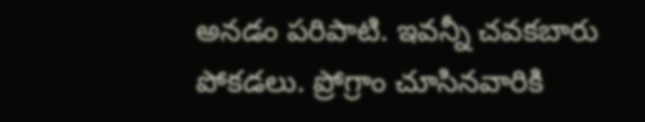అనడం పరిపాటి. ఇవన్నీ చవకబారు పోకడలు. ప్రోగ్రాం చూసినవారికి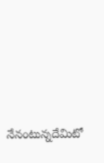నేనంటున్నదేమిటో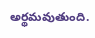అర్థమవుతుంది.